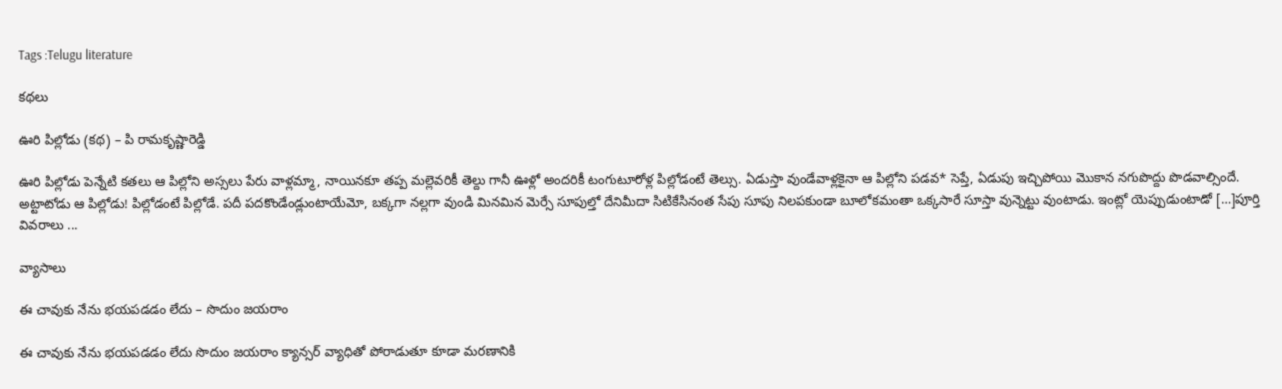Tags :Telugu literature

కథలు

ఊరి పిల్లోడు (కథ) – పి రామకృష్ణారెడ్డి

ఊరి పిల్లోడు పెన్నేటి కతలు ఆ పిల్లోని అస్సలు పేరు వాళ్లమ్మా, నాయినకూ తప్ప మల్లెవరికీ తెల్దు గానీ ఊళ్లో అందరికీ టంగుటూరోళ్ల పిల్లోడంటే తెల్సు. ఏడుస్తా వుండేవాళ్లకైనా ఆ పిల్లోని పడవ* సెప్తే, ఏడుపు ఇచ్చిపోయి మొకాన నగుపొద్దు పొడవాల్సిందే. అట్టాటోడు ఆ పిల్లోడు! పిల్లోడంటే పిల్లోడే. పదీ పదకొండేండ్లుంటాయేమో, బక్కగా నల్లగా వుండి మినమిన మెర్సే సూపుల్తో దేనిమీదా సిటికేసినంత సేపు సూపు నిలపకుండా బూలోకమంతా ఒక్కసారే సూస్తా వున్నెట్టు వుంటాడు. ఇంట్లో యెప్పుడుంటాడో […]పూర్తి వివరాలు ...

వ్యాసాలు

ఈ చావుకు నేను భయపడడం లేదు – సొదుం జయరాం

ఈ చావుకు నేను భయపడడం లేదు సొదుం జయరాం క్యాన్సర్ వ్యాధితో పోరాడుతూ కూడా మరణానికి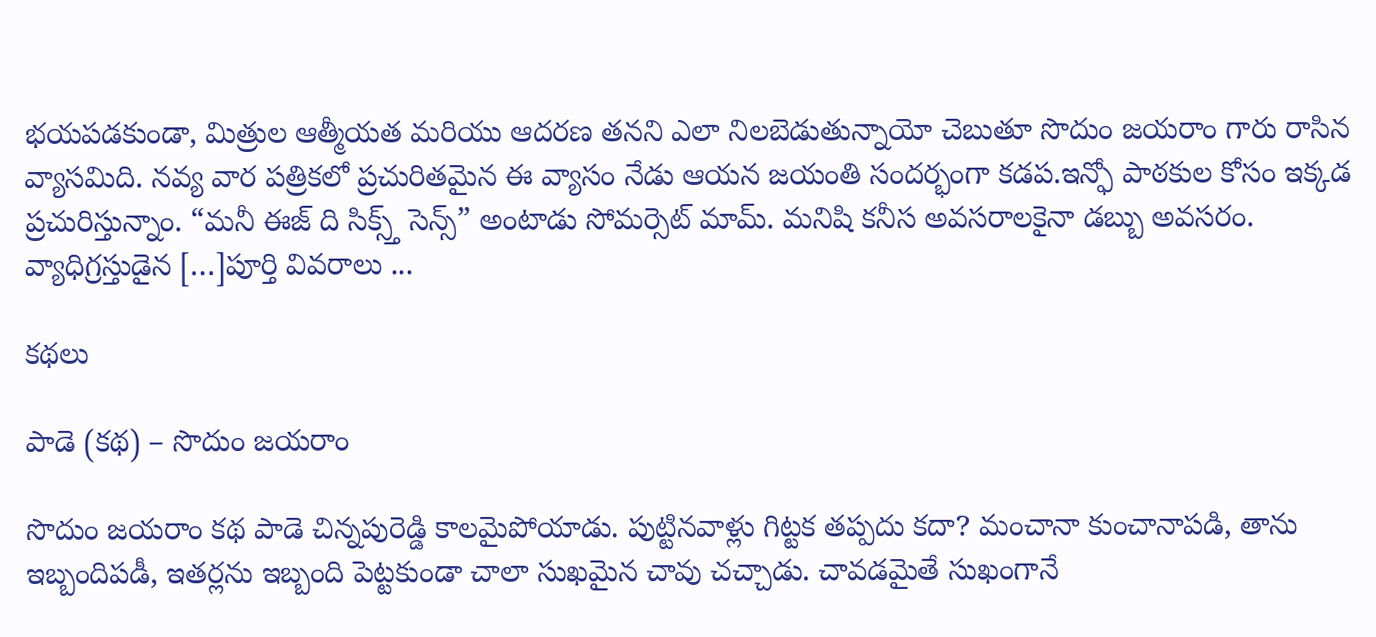భయపడకుండా, మిత్రుల ఆత్మీయత మరియు ఆదరణ తనని ఎలా నిలబెడుతున్నాయో చెబుతూ సొదుం జయరాం గారు రాసిన వ్యాసమిది. నవ్య వార పత్రికలో ప్రచురితమైన ఈ వ్యాసం నేడు ఆయన జయంతి సందర్భంగా కడప.ఇన్ఫో పాఠకుల కోసం ఇక్కడ ప్రచురిస్తున్నాం. “మనీ ఈజ్ ది సిక్స్త్ సెన్స్” అంటాడు సోమర్సెట్ మామ్. మనిషి కనీస అవసరాలకైనా డబ్బు అవసరం. వ్యాధిగ్రస్తుడైన […]పూర్తి వివరాలు ...

కథలు

పాడె (కథ) – సొదుం జయరాం

సొదుం జయరాం కథ పాడె చిన్నపురెడ్డి కాలమైపోయాడు. పుట్టినవాళ్లు గిట్టక తప్పదు కదా? మంచానా కుంచానాపడి, తాను ఇబ్బందిపడీ, ఇతర్లను ఇబ్బంది పెట్టకుండా చాలా సుఖమైన చావు చచ్చాడు. చావడమైతే సుఖంగానే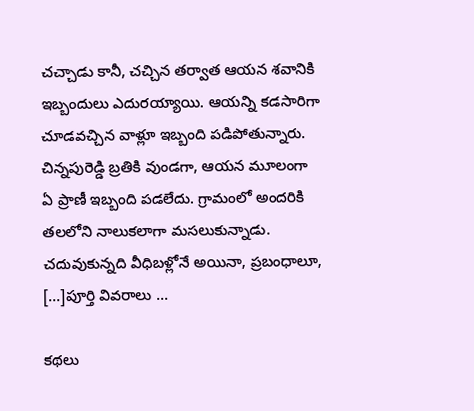చచ్చాడు కానీ, చచ్చిన తర్వాత ఆయన శవానికి ఇబ్బందులు ఎదురయ్యాయి. ఆయన్ని కడసారిగా చూడవచ్చిన వాళ్లూ ఇబ్బంది పడిపోతున్నారు. చిన్నపురెడ్డి బ్రతికి వుండగా, ఆయన మూలంగా ఏ ప్రాణీ ఇబ్బంది పడలేదు. గ్రామంలో అందరికి తలలోని నాలుకలాగా మసలుకున్నాడు. చదువుకున్నది వీధిబళ్లోనే అయినా, ప్రబంధాలూ, […]పూర్తి వివరాలు ...

కథలు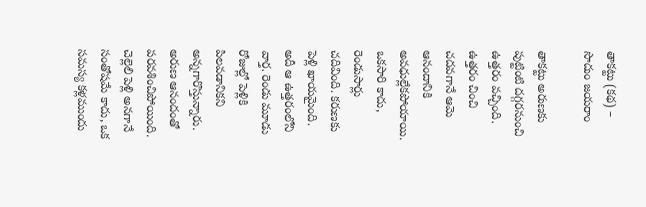తాకట్టు (కథ) – సొదుం జయరాం

తాకట్టు అరుణకు పుట్టింటి దగ్గరనుంచి ఉత్తరం వచ్చింది. ఉత్తరం చించి చదవగానే ఆమె ఆనందానికి అవధుల్లేకపోయాయి. ఒకసారి కాదు, రెండుసార్లు చదివింది. కరుణకు పెళ్లి ఖాయమైంది. అదీ ఆ ఉత్తరంలోని వార్త. రెండు మూడు రోజుల్లో పెళ్లికి పిలవడానికని అన్నగారొస్తున్నారు. అరుణ ఆనందంతో పరవశించిపోయింది. చెల్లెలి పెళ్లి అనగానే సంతోషమే కాదు, ఒక సమస్య కళ్లముందు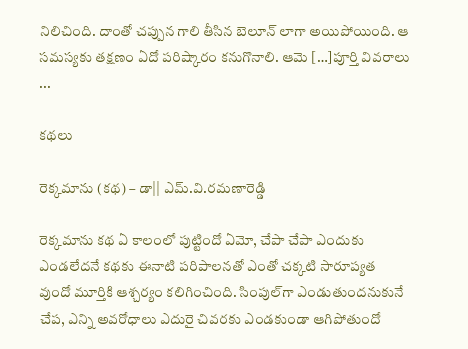నిలిచింది. దాంతో చప్పున గాలి తీసిన బెలూన్ లాగా అయిపోయింది. ఆ సమస్యకు తక్షణం ఏదో పరిష్కారం కనుగొనాలి. ఆమె […]పూర్తి వివరాలు ...

కథలు

రెక్కమాను (కథ) – డా|| ఎమ్‌.వి.రమణారెడ్డి

రెక్కమాను కథ ఏ కాలంలో పుట్టిందో ఏమో, చేపా చేపా ఎందుకు ఎండలేదనే కథకు ఈనాటి పరిపాలనతో ఎంతో చక్కటి సారూప్యత వుందో మూర్తికి ఆశ్చర్యం కలిగించింది. సింపుల్‌గా ఎండుతుందనుకునే చేప, ఎన్ని అవరోధాలు ఎదురై చివరకు ఎండకుండా ఆగిపోతుందో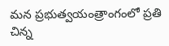మన ప్రభుత్వయంత్రాంగంలో ప్రతి చిన్న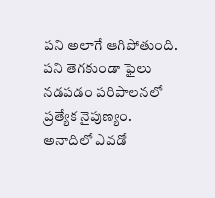పని అలాగే ఆగిపోతుంది. పని తెగకుండా ఫైలు నడపడం పరిపాలనలో ప్రత్యేక నైపుణ్యం. అనాదిలో ఎవడో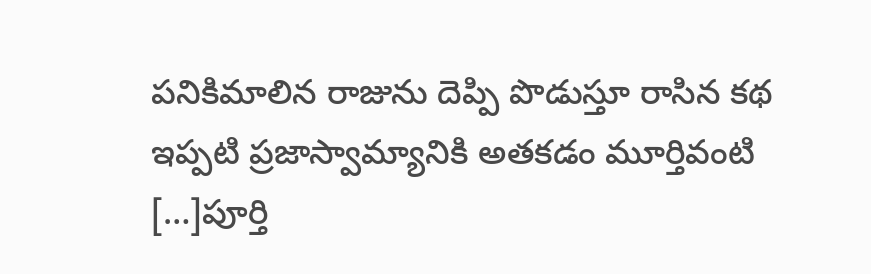పనికిమాలిన రాజును దెప్పి పొడుస్తూ రాసిన కథ ఇప్పటి ప్రజాస్వామ్యానికి అతకడం మూర్తివంటి […]పూర్తి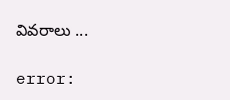వివరాలు ...

error: